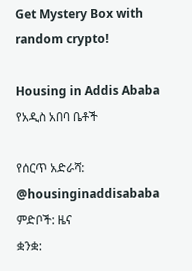Get Mystery Box with random crypto!

Housing in Addis Ababa የአዲስ አበባ ቤቶች

የሰርጥ አድራሻ: @housinginaddisababa
ምድቦች: ዜና
ቋንቋ: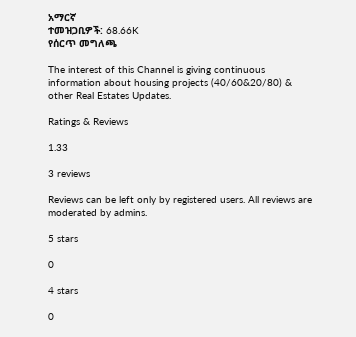አማርኛ
ተመዝጋቢዎች: 68.66K
የሰርጥ መግለጫ

The interest of this Channel is giving continuous information about housing projects (40/60&20/80) & other Real Estates Updates.

Ratings & Reviews

1.33

3 reviews

Reviews can be left only by registered users. All reviews are moderated by admins.

5 stars

0

4 stars

0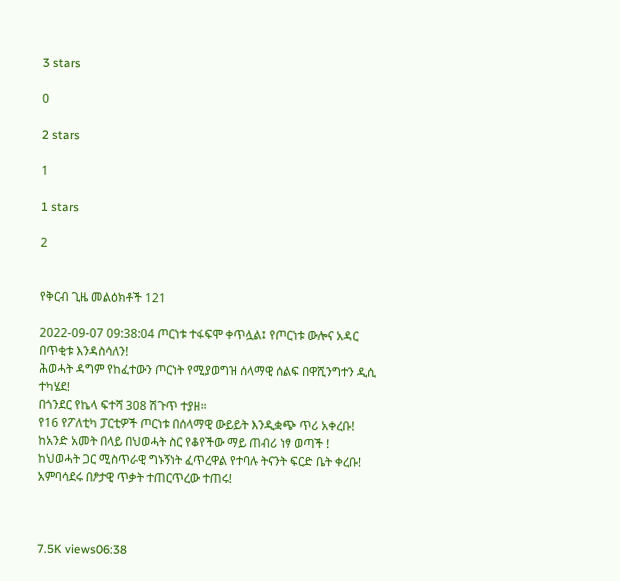3 stars

0

2 stars

1

1 stars

2


የቅርብ ጊዜ መልዕክቶች 121

2022-09-07 09:38:04 ጦርነቱ ተፋፍሞ ቀጥሏል፤ የጦርነቱ ውሎና አዳር በጥቂቱ እንዳስሳለን!
ሕወሓት ዳግም የከፈተውን ጦርነት የሚያወግዝ ሰላማዊ ሰልፍ በዋሺንግተን ዲሲ ተካሄደ!
በጎንደር የኬላ ፍተሻ 308 ሽጉጥ ተያዘ።
የ16 የፖለቲካ ፓርቲዎች ጦርነቱ በሰላማዊ ውይይት እንዲቋጭ ጥሪ አቀረቡ!
ከአንድ አመት በላይ በህወሓት ስር የቆየችው ማይ ጠብሪ ነፃ ወጣች !
ከህወሓት ጋር ሚስጥራዊ ግኑኝነት ፈጥረዋል የተባሉ ትናንት ፍርድ ቤት ቀረቡ!
አምባሳደሩ በፆታዊ ጥቃት ተጠርጥረው ተጠሩ!



7.5K views06:38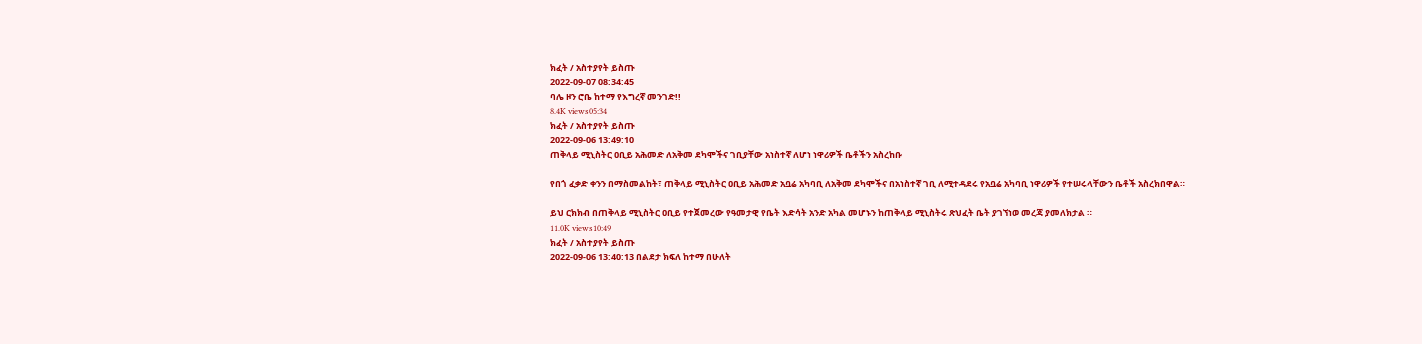ክፈት / አስተያየት ይስጡ
2022-09-07 08:34:45
ባሌ ዞን ሮቤ ከተማ የእግረኛ መንገድ!!
8.4K views05:34
ክፈት / አስተያየት ይስጡ
2022-09-06 13:49:10
ጠቅላይ ሚኒስትር ዐቢይ አሕመድ ለአቅመ ደካሞችና ገቢያቸው አነስተኛ ለሆነ ነዋሪዎች ቤቶችን አስረከቡ

የበጎ ፈቃድ ቀንን በማስመልከት፣ ጠቅላይ ሚኒስትር ዐቢይ አሕመድ አቧሬ አካባቢ ለአቅመ ደካሞችና በአነስተኛ ገቢ ለሚተዳደሩ የአቧሬ አካባቢ ነዋሪዎች የተሠሩላቸውን ቤቶች አስረክበዋል።

ይህ ርክክብ በጠቅላይ ሚኒስትር ዐቢይ የተጀመረው የዓመታዊ የቤት እድሳት አንድ አካል መሆኑን ከጠቅላይ ሚኒስትሩ ጽህፈት ቤት ያገኘነወ መረጃ ያመለክታል ።
11.0K views10:49
ክፈት / አስተያየት ይስጡ
2022-09-06 13:40:13 በልደታ ክፍለ ከተማ በሁለት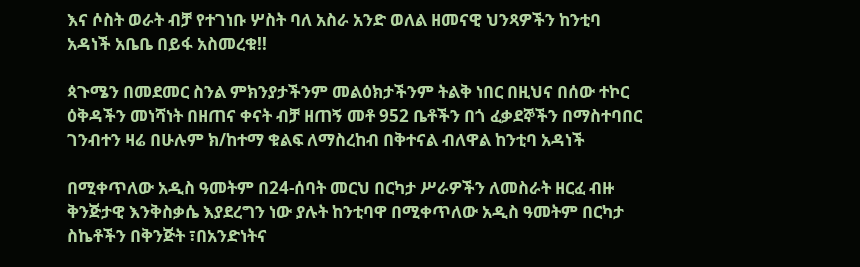እና ሶስት ወራት ብቻ የተገነቡ ሦስት ባለ አስራ አንድ ወለል ዘመናዊ ህንጻዎችን ከንቲባ አዳነች አቤቤ በይፋ አስመረቁ!!

ጳጉሜን በመደመር ስንል ምክንያታችንም መልዕክታችንም ትልቅ ነበር በዚህና በሰው ተኮር ዕቅዳችን መነሻነት በዘጠና ቀናት ብቻ ዘጠኝ መቶ 952 ቤቶችን በጎ ፈቃደኞችን በማስተባበር ገንብተን ዛሬ በሁሉም ክ/ከተማ ቁልፍ ለማስረከብ በቅተናል ብለዋል ከንቲባ አዳነች

በሚቀጥለው አዲስ ዓመትም በ24-ሰባት መርህ በርካታ ሥራዎችን ለመስራት ዘርፈ ብዙ ቅንጅታዊ እንቅስቃሴ እያደረግን ነው ያሉት ከንቲባዋ በሚቀጥለው አዲስ ዓመትም በርካታ ስኬቶችን በቅንጅት ፣በአንድነትና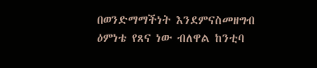በወንድማማችነት እንደምናስመዘግብ ዕምነቴ የጸና ነው ብለዋል ከንቲባ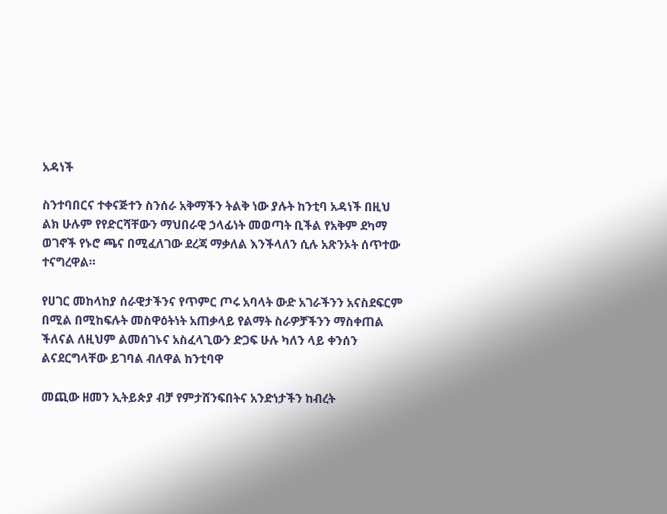አዳነች

ስንተባበርና ተቀናጅተን ስንሰራ አቅማችን ትልቅ ነው ያሉት ከንቲባ አዳነች በዚህ ልክ ሁሉም የየድርሻቸውን ማህበራዊ ኃላፊነት መወጣት ቢችል የአቅም ደካማ ወገኖች የኑሮ ጫና በሚፈለገው ደረጃ ማቃለል እንችላለን ሲሉ አጽንኦት ሰጥተው ተናግረዋል።

የሀገር መከላከያ ሰራዊታችንና የጥምር ጦሩ አባላት ውድ አገራችንን አናስደፍርም በሚል በሚከፍሉት መስዋዕትነት አጠቃላይ የልማት ስራዎቻችንን ማስቀጠል ችለናል ለዚህም ልመሰገኑና አስፈላጊውን ድጋፍ ሁሉ ካለን ላይ ቀንሰን ልናደርግላቸው ይገባል ብለዋል ከንቲባዋ

መጪው ዘመን ኢትይጵያ ብቻ የምታሸንፍበትና አንድነታችን ከብረት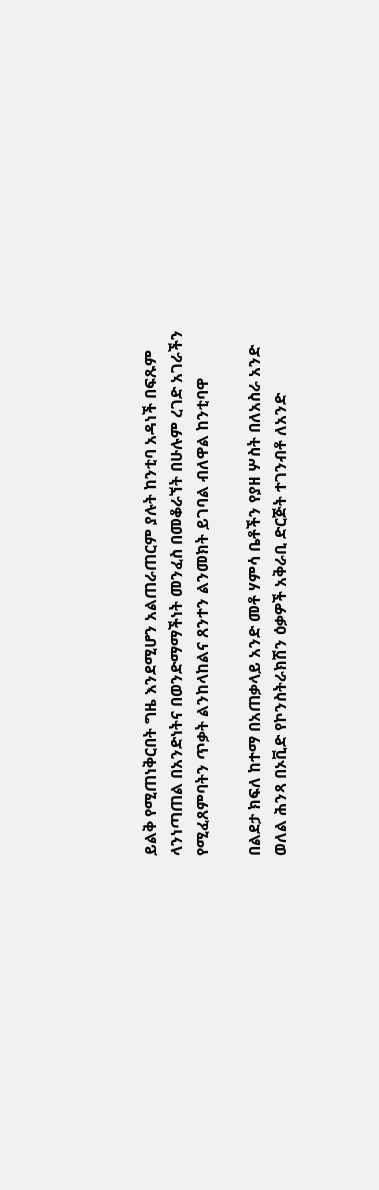ይልቅ የሚጠነቅርበት ግዜ እንደሚሆን አልጠራጠርም ያሉት ከንቲባ አዳነች በፍጹም ላንነጣጠል በአንድነትና በወንድማማችነት መንፈስ በመቆራኘት በሁሉም ረገድ አገራችን የሚፈጸምባትን ጥቃት ልንከላከልና ጸንተን ልንመክት ይገባል ብለዋል ከንቲባዋ

በልደታ ክፍለ ከተማ በአጠቃላይ አንድ መቶ ሃምሳ ቤቶችን የያዘ ሦስት በለአስራ አንድ ወለል ሕንጻ በኦቪድ የኮንስትራክሽን ዕቃዎች አቅራቢ ድርጅት ተገንብቶ ለአንድ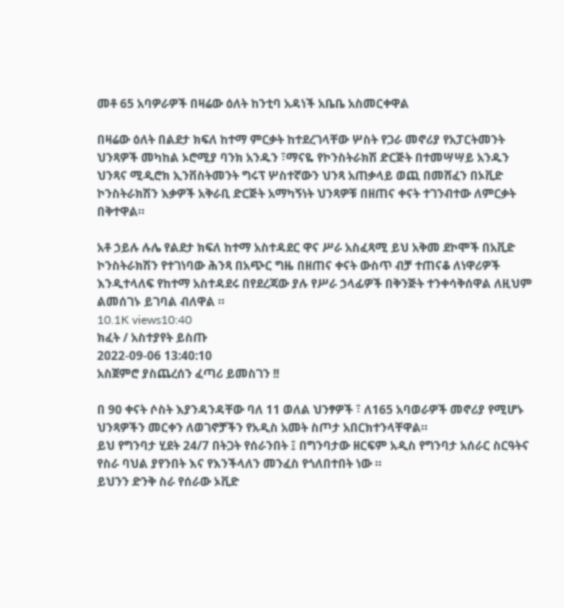መቶ 65 አባዎራዎች በዛሬው ዕለት ከንቲባ አዳነች አቤቤ አስመርቀዋል

በዛሬው ዕለት በልደታ ክፍለ ከተማ ምርቃት ከተደረገላቸው ሦስት የጋራ መኖሪያ የአፓርትመንት ህንጻዎች መካከል ኦሮሚያ ባንክ አንዱን ፣ማናዬ የኮንስትራክሽ ድርጅት በተመሣሣይ አንዱን ህንጻና ሚዲሮክ ኢንቨስትመንት ግሩፕ ሦስተኛውን ህንጻ አጠቃላይ ወጪ በመሸፈን በኦቪድ ኮንስትራክሽን እቃዎች አቅራቢ ድርጅት አማካኝነት ህንጻዎቹ በዘጠና ቀናት ተገንብተው ለምርቃት በቅተዋል።

አቶ ኃይሉ ሉሌ የልደታ ክፍለ ከተማ አስተዳደር ዋና ሥራ አስፈጻሚ ይህ አቅመ ደኮሞች በአቪድ ኮንስትራክሽን የተገነባው ሕንጻ በአጭር ግዜ በዘጠና ቀናት ውስጥ ብቻ ተጠናቆ ለነዋሪዎች እንዲተላለፍ የከተማ አስተዳደሩ በየደረጃው ያሉ የሥራ ኃላፊዎች በቅንጅት ተንቀሳቅሰዋል ለዚህም ልመሰገኑ ይገባል ብለዋል ።
10.1K views10:40
ክፈት / አስተያየት ይስጡ
2022-09-06 13:40:10
አስጀምሮ ያስጨረሰን ፈጣሪ ይመስገን !!

በ 90 ቀናት ሶስት እያንዳንዳቸው ባለ 11 ወለል ህንፃዎች ፣ ለ165 አባወራዎች መኖሪያ የሚሆኑ ህንጻዎችን መርቀን ለወገኖቻችን የአዲስ አመት ስጦታ አበርክተንላቸዋል።
ይህ የግንባታ ሂደት 24/7 በትጋት የሰራንበት ፤ በግንባታው ዘርፍም አዲስ የግንባታ አሰራር ስርዓትና የስራ ባህል ያየንበት እና የእንችላለን መንፈስ የጎለበተበት ነው ።
ይህንን ድንቅ ስራ የሰራው ኦቪድ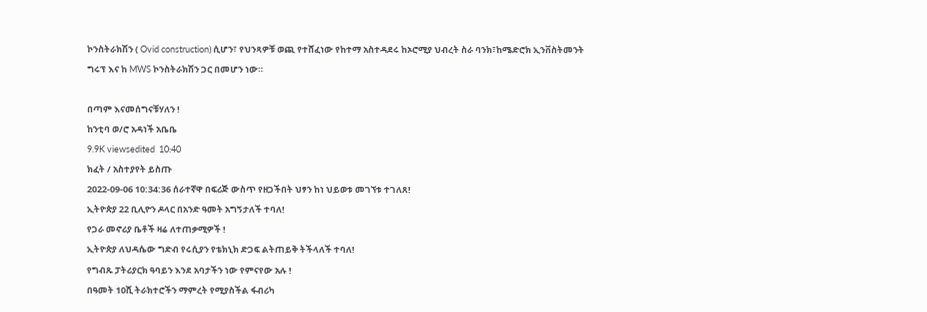ኮንስትራክሽን ( Ovid construction) ሲሆን፣ የህንጻዎቹ ወጪ የተሸፈነው የከተማ አስተዳደሩ ከኦሮሚያ ህብረት ስራ ባንክ፣ከሜድሮክ ኢንቨስትመንት ግሩፕ እና ከ MWS ኮንስትራክሽን ጋር በመሆን ነው።

በጣም እናመሰግናቹሃለን !
ከንቲባ ወ/ሮ አዳነች አቤቤ
9.9K viewsedited  10:40
ክፈት / አስተያየት ይስጡ
2022-09-06 10:34:36 ሰራተኛዋ በፍሪጅ ውስጥ የዘጋችበት ህፃን ከነ ህይወቱ መገኘቱ ተገለጸ!
ኢትዮጵያ 22 ቢሊዮን ዶላር በአንድ ዓመት አግኝታለች ተባለ!
የጋራ መኖሪያ ቤቶች ዛሬ ለተጠቃሚዎች !
ኢትዮጵያ ለህዳሴው ግድብ የሩሲያን የቴክኒክ ድጋፍ ልትጠይቅ ትችላለች ተባለ!
የግብጹ ፓትሪያርክ ዓባይን እንደ አባታችን ነው የምናየው አሉ !
በዓመት 10ሺ ትራክተሮችን ማምረት የሚያስችል ፋብሪካ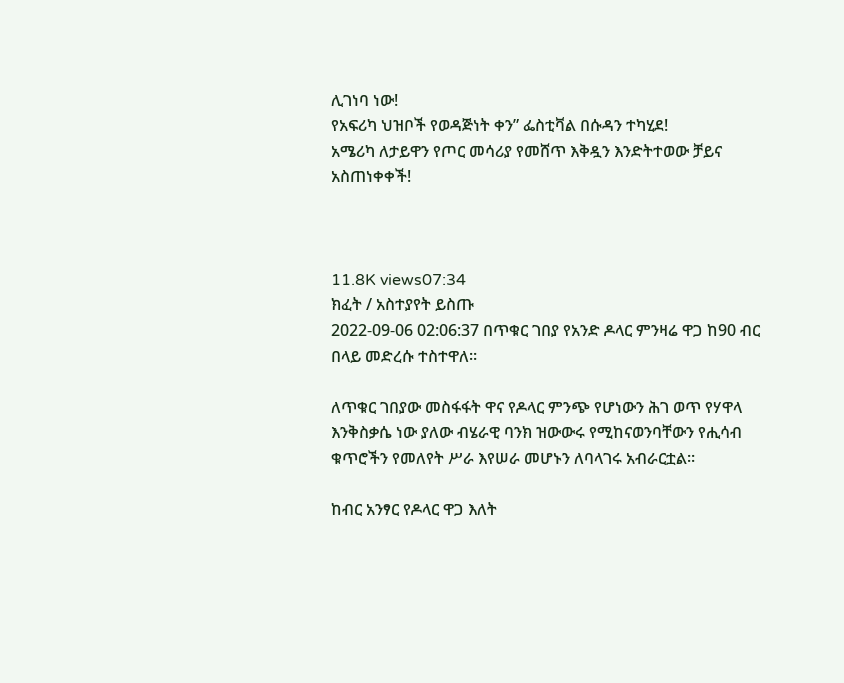ሊገነባ ነው!
የአፍሪካ ህዝቦች የወዳጅነት ቀን” ፌስቲቫል በሱዳን ተካሂደ!
አሜሪካ ለታይዋን የጦር መሳሪያ የመሸጥ እቅዷን እንድትተወው ቻይና አስጠነቀቀች!



11.8K views07:34
ክፈት / አስተያየት ይስጡ
2022-09-06 02:06:37 በጥቁር ገበያ የአንድ ዶላር ምንዛሬ ዋጋ ከ90 ብር በላይ መድረሱ ተስተዋለ።

ለጥቁር ገበያው መስፋፋት ዋና የዶላር ምንጭ የሆነውን ሕገ ወጥ የሃዋላ እንቅስቃሴ ነው ያለው ብሄራዊ ባንክ ዝውውሩ የሚከናወንባቸውን የሒሳብ ቁጥሮችን የመለየት ሥራ እየሠራ መሆኑን ለባላገሩ አብራርቷል።

ከብር አንፃር የዶላር ዋጋ እለት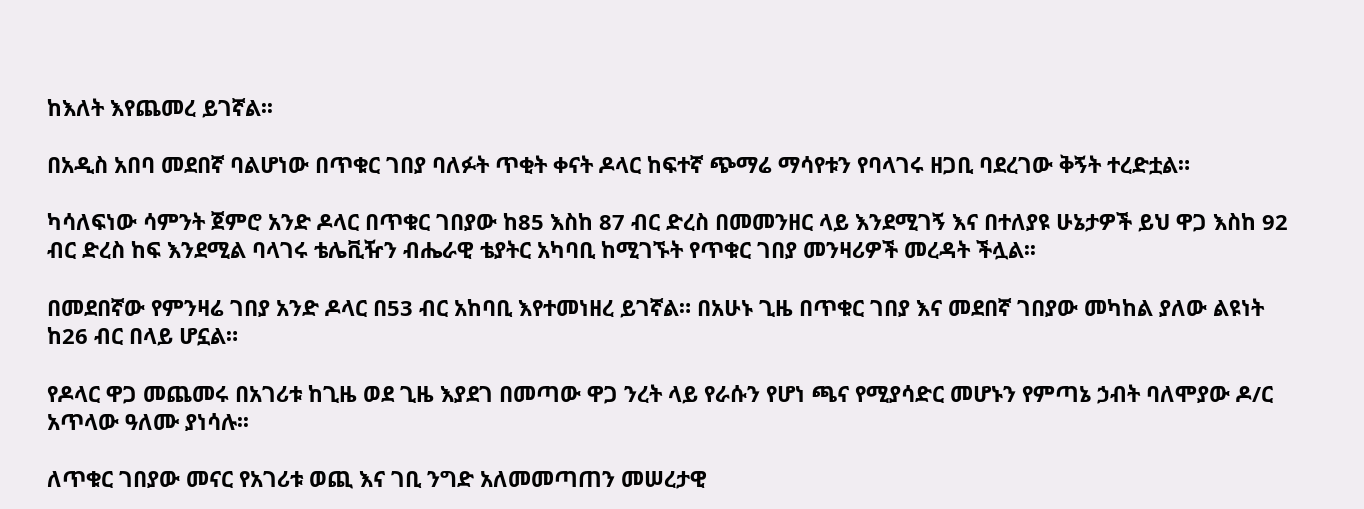ከእለት እየጨመረ ይገኛል፡፡

በአዲስ አበባ መደበኛ ባልሆነው በጥቁር ገበያ ባለፉት ጥቂት ቀናት ዶላር ከፍተኛ ጭማሬ ማሳየቱን የባላገሩ ዘጋቢ ባደረገው ቅኝት ተረድቷል።

ካሳለፍነው ሳምንት ጀምሮ አንድ ዶላር በጥቁር ገበያው ከ85 እስከ 87 ብር ድረስ በመመንዘር ላይ እንደሚገኝ እና በተለያዩ ሁኔታዎች ይህ ዋጋ እስከ 92 ብር ድረስ ከፍ እንደሚል ባላገሩ ቴሌቪዥን ብሔራዊ ቴያትር አካባቢ ከሚገኙት የጥቁር ገበያ መንዛሪዎች መረዳት ችሏል፡፡

በመደበኛው የምንዛሬ ገበያ አንድ ዶላር በ53 ብር አከባቢ እየተመነዘረ ይገኛል። በአሁኑ ጊዜ በጥቁር ገበያ እና መደበኛ ገበያው መካከል ያለው ልዩነት ከ26 ብር በላይ ሆኗል።

የዶላር ዋጋ መጨመሩ በአገሪቱ ከጊዜ ወደ ጊዜ እያደገ በመጣው ዋጋ ንረት ላይ የራሱን የሆነ ጫና የሚያሳድር መሆኑን የምጣኔ ኃብት ባለሞያው ዶ/ር አጥላው ዓለሙ ያነሳሉ፡፡

ለጥቁር ገበያው መናር የአገሪቱ ወጪ እና ገቢ ንግድ አለመመጣጠን መሠረታዊ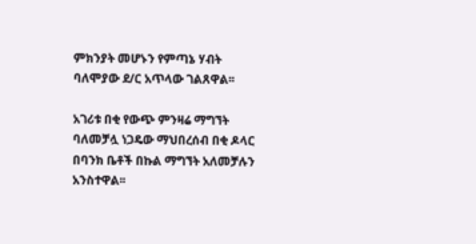ምክንያት መሆኑን የምጣኔ ሃብት ባለሞያው ደ/ር አጥላው ገልጸዋል፡፡

አገሪቱ በቂ የውጭ ምንዛሬ ማግኘት ባለመቻሏ ነጋዴው ማህበረሰብ በቂ ዶላር በባንክ ቤቶች በኩል ማግኘት አለመቻሉን አንስተዋል፡፡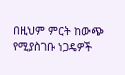በዚህም ምርት ከውጭ የሚያስገቡ ነጋዴዎች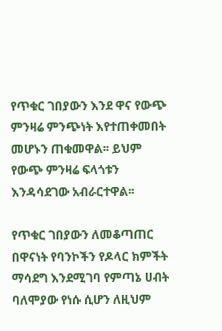የጥቁር ገበያውን እንደ ዋና የውጭ ምንዛሬ ምንጭነት እየተጠቀመበት መሆኑን ጠቁመዋል፡፡ ይህም የውጭ ምንዛሬ ፍላጎቱን እንዳሳደገው አብራርተዋል፡፡

የጥቁር ገበያውን ለመቆጣጠር በዋናነት የባንኮችን የዶላር ክምችት ማሳደግ እንደሚገባ የምጣኔ ሀብት ባለሞያው የነሱ ሲሆን ለዚህም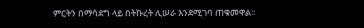ምርትን በማሳደግ ላይ በትኩረት ሊሠራ እንደሚገባ ጠቁመዋል፡፡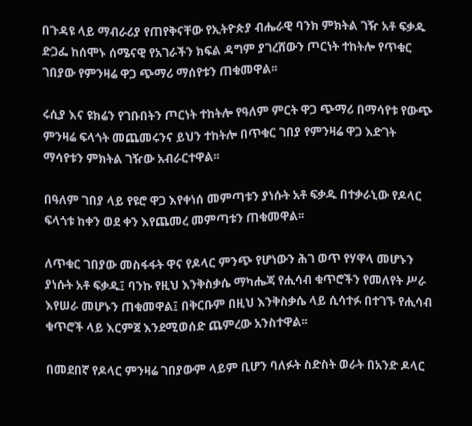በጉዳዩ ላይ ማብራሪያ የጠየቅናቸው የኢትዮጵያ ብሔራዊ ባንክ ምክትል ገዥ አቶ ፍቃዱ ድጋፌ ከሰሞኑ ሰሜናዊ የአገራችን ክፍል ዳግም ያገረሸውን ጦርነት ተከትሎ የጥቁር ገበያው የምንዛሬ ዋጋ ጭማሪ ማሰየቱን ጠቁመዋል፡፡

ሩሲያ እና ዩክሬን የገቡበትን ጦርነት ተከትሎ የዓለም ምርት ዋጋ ጭማሪ በማሳየቱ የውጭ ምንዛሬ ፍላጎት መጨመሩንና ይህን ተከትሎ በጥቁር ገበያ የምንዛሬ ዋጋ እድገት ማሳየቱን ምክትል ገዥው አብራርተዋል፡፡

በዓለም ገበያ ላይ የዩሮ ዋጋ እየቀነሰ መምጣቱን ያነሱት አቶ ፍቃዱ በተቃራኒው የዶላር ፍላጎቱ ከቀን ወደ ቀን እየጨመረ መምጣቱን ጠቁመዋል፡፡

ለጥቁር ገበያው መስፋፋት ዋና የዶላር ምንጭ የሆነውን ሕገ ወጥ የሃዋላ መሆኑን ያነሱት አቶ ፍቃዱ፤ ባንኩ የዚህ እንቅስቃሴ ማካሔጃ የሒሳብ ቁጥሮችን የመለየት ሥራ እየሠራ መሆኑን ጠቁመዋል፤ በቅርቡም በዚህ እንቅስቃሴ ላይ ሲሳተፉ በተገኙ የሒሳብ ቁጥሮች ላይ እርምጀ እንደሚወሰድ ጨምረው አንስተዋል፡፡

በመደበኛ የዶላር ምንዛሬ ገበያውም ላይም ቢሆን ባለፉት ስድስት ወራት በአንድ ዶላር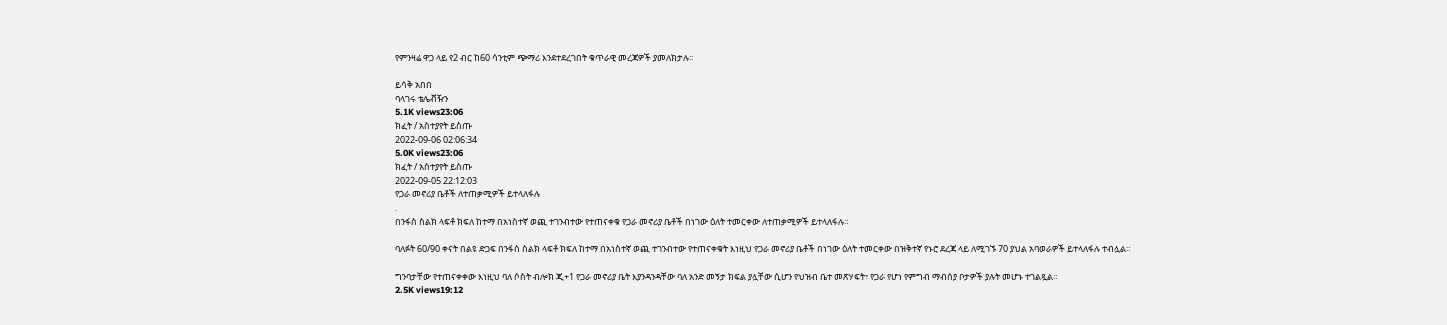የምንዛሬ ዋጋ ላይ የ2 ብር ከ60 ሳንቲም ጭማሪ እንደተደረገበት ቁጥራዊ መረጃዎች ያመለክታሉ፡፡

ይሳቅ አበበ
ባላገሩ ቴሌቭዥን
5.1K views23:06
ክፈት / አስተያየት ይስጡ
2022-09-06 02:06:34
5.0K views23:06
ክፈት / አስተያየት ይስጡ
2022-09-05 22:12:03
የጋራ መኖሪያ ቤቶች ለተጠቃሚዎች ይተላለፋሉ
.
በንፋስ ስልክ ላፍቶ ክፍለ ከተማ በአነስተኛ ወጪ ተገንብተው የተጠናቀቁ የጋራ መኖሪያ ቤቶች በነገው ዕለት ተመርቀው ለተጠቃሚዎች ይተላለፋሉ።

ባለፉት 60/90 ቀናት በልዩ ድጋፍ በንፋስ ስልክ ላፍቶ ክፍለ ከተማ በአነስተኛ ወጪ ተገንብተው የተጠናቀቁት እነዚህ የጋራ መኖሪያ ቤቶች በነገው ዕለት ተመርቀው በዝቅተኛ የኑሮ ደረጃ ላይ ለሚገኙ 70 ያህል አባወራዎች ይተላለፋሉ ተብሏል።

ግንባታቸው የተጠናቀቀው እነዚህ ባለ ሶስት ብሎክ ጂ+1 የጋራ መኖሪያ ቤት እያንዳንዳቸው ባለ አንድ መኝታ ክፍል ያሏቸው ሲሆን የህዝብ ቤተ መጽሃፍት፣ የጋራ የሆነ የምግብ ማብሰያ ቦታዎች ያሉት መሆኑ ተገልጿል።
2.5K views19:12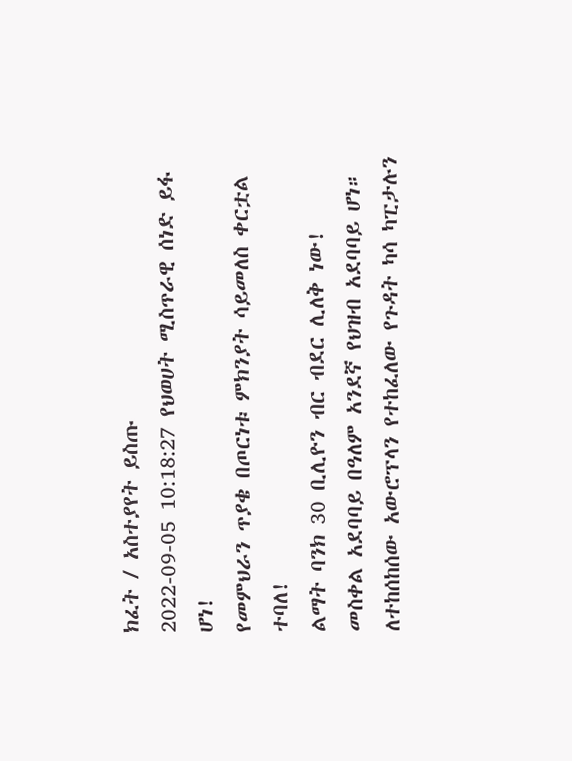ክፈት / አስተያየት ይስጡ
2022-09-05 10:18:27 የህወሀት ሚስጥራዊ ሰነድ ይፋ ሆነ!
የመምህራን ጥያቄ በጦርነቱ ምክንያት ሳይመለስ ቀርቷል ተባለ!
ልማት ባንክ 30 ቢሊዮን ብር ብደር ሊለቅ ነው!
መስቀል አደባባይ በዓለም አንደኛ የህዝብ አደባባይ ሆነ።
ለተከሰከሰው አውሮፕላን የተከፈለው የጉዳት ካሳ ካፒታሉን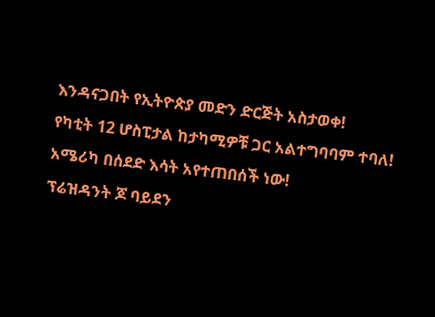እንዳናጋበት የኢትዮጵያ መድን ድርጅት አስታወቀ!
የካቲት 12 ሆስፒታል ከታካሚዎቹ ጋር አልተግባባም ተባለ!
አሜሪካ በሰደድ እሳት አየተጠበሰች ነው!
ፕሬዝዳንት ጆ ባይደን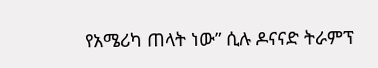የአሜሪካ ጠላት ነው” ሲሉ ዶናናድ ትራምፕ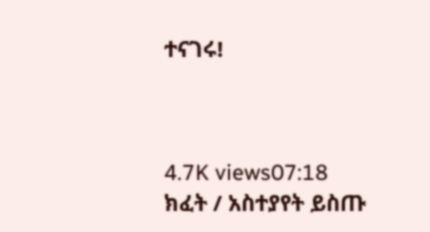ተናገሩ!



4.7K views07:18
ክፈት / አስተያየት ይስጡ